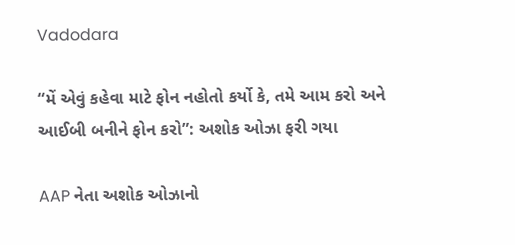Vadodara

“મેં એવું કહેવા માટે ફોન નહોતો કર્યો કે, તમે આમ કરો અને આઈબી બનીને ફોન કરો”: અશોક ઓઝા ફરી ગયા

AAP નેતા અશોક ઓઝાનો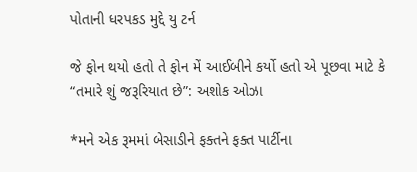પોતાની ધરપકડ મુદ્દે યુ ટર્ન

જે ફોન થયો હતો તે ફોન મેં આઈબીને કર્યો હતો એ પૂછવા માટે કે “તમારે શું જરૂરિયાત છે”: અશોક ઓઝા

*મને એક રૂમમાં બેસાડીને ફક્તને ફક્ત પાર્ટીના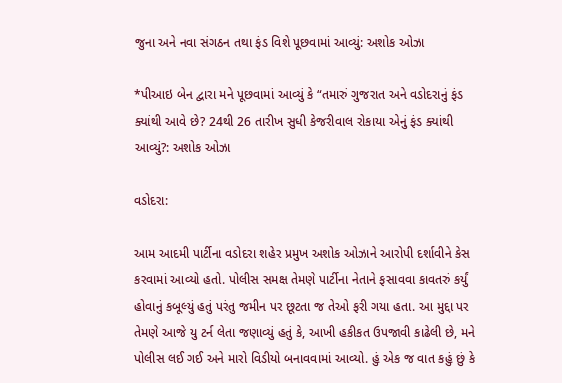જુના અને નવા સંગઠન તથા ફંડ વિશે પૂછવામાં આવ્યું: અશોક ઓઝા

*પીઆઇ બેન દ્વારા મને પૂછવામાં આવ્યું કે “તમારું ગુજરાત અને વડોદરાનું ફંડ ક્યાંથી આવે છે? 24થી 26 તારીખ સુધી કેજરીવાલ રોકાયા એનું ફંડ ક્યાંથી આવ્યું?: અશોક ઓઝા

વડોદરા:

આમ આદમી પાર્ટીના વડોદરા શહેર પ્રમુખ અશોક ઓઝાને આરોપી દર્શાવીને કેસ કરવામાં આવ્યો હતો. પોલીસ સમક્ષ તેમણે પાર્ટીના નેતાને ફસાવવા કાવતરું કર્યું હોવાનું કબૂલ્યું હતું પરંતુ જમીન પર છૂટતા જ તેઓ ફરી ગયા હતા. આ મુદ્દા પર તેમણે આજે યુ ટર્ન લેતા જણાવ્યું હતું કે, આખી હકીકત ઉપજાવી કાઢેલી છે, મને પોલીસ લઈ ગઈ અને મારો વિડીયો બનાવવામાં આવ્યો. હું એક જ વાત કહું છું કે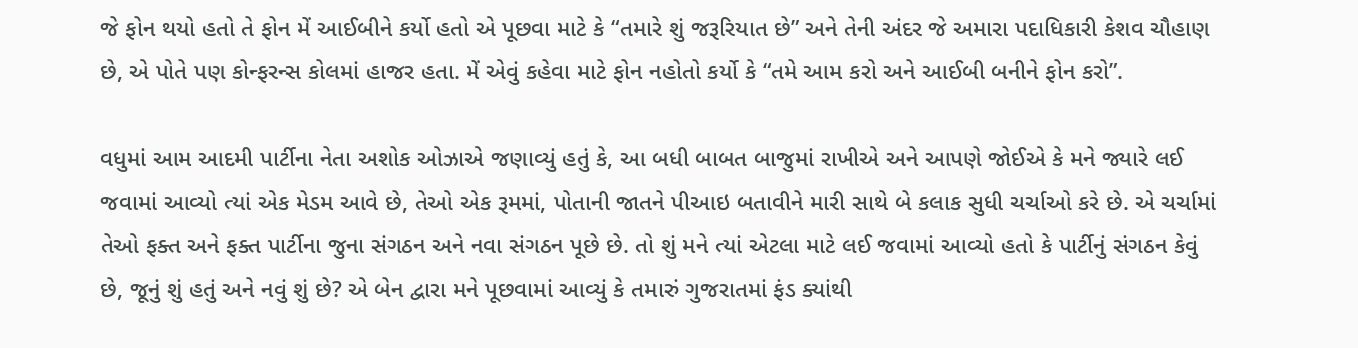જે ફોન થયો હતો તે ફોન મેં આઈબીને કર્યો હતો એ પૂછવા માટે કે “તમારે શું જરૂરિયાત છે” અને તેની અંદર જે અમારા પદાધિકારી કેશવ ચૌહાણ છે, એ પોતે પણ કોન્ફરન્સ કોલમાં હાજર હતા. મેં એવું કહેવા માટે ફોન નહોતો કર્યો કે “તમે આમ કરો અને આઈબી બનીને ફોન કરો”.

વધુમાં આમ આદમી પાર્ટીના નેતા અશોક ઓઝાએ જણાવ્યું હતું કે, આ બધી બાબત બાજુમાં રાખીએ અને આપણે જોઈએ કે મને જ્યારે લઈ જવામાં આવ્યો ત્યાં એક મેડમ આવે છે, તેઓ એક રૂમમાં, પોતાની જાતને પીઆઇ બતાવીને મારી સાથે બે કલાક સુધી ચર્ચાઓ કરે છે. એ ચર્ચામાં તેઓ ફક્ત અને ફક્ત પાર્ટીના જુના સંગઠન અને નવા સંગઠન પૂછે છે. તો શું મને ત્યાં એટલા માટે લઈ જવામાં આવ્યો હતો કે પાર્ટીનું સંગઠન કેવું છે, જૂનું શું હતું અને નવું શું છે? એ બેન દ્વારા મને પૂછવામાં આવ્યું કે તમારું ગુજરાતમાં ફંડ ક્યાંથી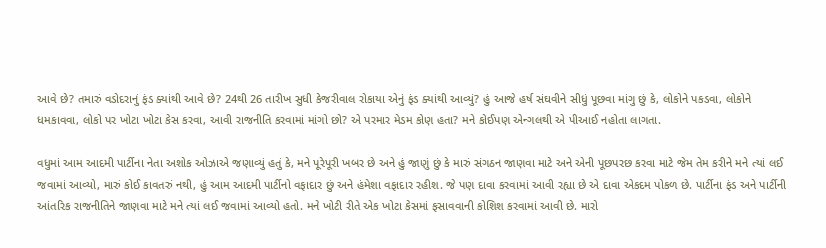આવે છે? તમારું વડોદરાનું ફંડ ક્યાંથી આવે છે? 24થી 26 તારીખ સુધી કેજરીવાલ રોકાયા એનું ફંડ ક્યાંથી આવ્યું? હું આજે હર્ષ સંઘવીને સીધું પૂછવા માંગુ છું કે, લોકોને પકડવા, લોકોને ધમકાવવા, લોકો પર ખોટા ખોટા કેસ કરવા, આવી રાજનીતિ કરવામાં માંગો છો? એ પરમાર મેડમ કોણ હતા? મને કોઈપણ એન્ગલથી એ પીઆઈ નહોતા લાગતા.

વધુમાં આમ આદમી પાર્ટીના નેતા અશોક ઓઝાએ જણાવ્યું હતું કે, મને પૂરેપૂરી ખબર છે અને હું જાણું છું કે મારું સંગઠન જાણવા માટે અને એની પૂછપરછ કરવા માટે જેમ તેમ કરીને મને ત્યાં લઈ જવામાં આવ્યો, મારું કોઈ કાવતરું નથી, હું આમ આદમી પાર્ટીનો વફાદાર છું અને હંમેશા વફાદાર રહીશ. જે પણ દાવા કરવામાં આવી રહ્યા છે એ દાવા એકદમ પોકળ છે. પાર્ટીના ફંડ અને પાર્ટીની આંતરિક રાજનીતિને જાણવા માટે મને ત્યાં લઈ જવામાં આવ્યો હતો. મને ખોટી રીતે એક ખોટા કેસમાં ફસાવવાની કોશિશ કરવામાં આવી છે. મારો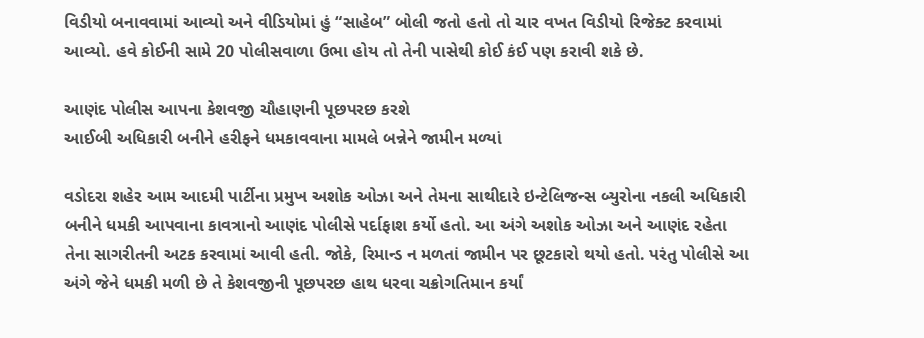વિડીયો બનાવવામાં આવ્યો અને વીડિયોમાં હું “સાહેબ” બોલી જતો હતો તો ચાર વખત વિડીયો રિજેક્ટ કરવામાં આવ્યો. હવે કોઈની સામે 20 પોલીસવાળા ઉભા હોય તો તેની પાસેથી કોઈ કંઈ પણ કરાવી શકે છે.

આણંદ પોલીસ આપના કેશવજી ચૌહાણની પૂછપરછ કરશે
આઈબી અધિકારી બનીને હરીફને ધમકાવવાના મામલે બન્નેને જામીન મળ્યાં

વડોદરા શહેર આમ આદમી પાર્ટીના પ્રમુખ અશોક ઓઝા અને તેમના સાથીદારે ઇન્ટેલિજન્સ બ્યુરોના નકલી અધિકારી બનીને ધમકી આપવાના કાવત્રાનો આણંદ પોલીસે પર્દાફાશ કર્યો હતો. આ અંગે અશોક ઓઝા અને આણંદ રહેતા તેના સાગરીતની અટક કરવામાં આવી હતી. જોકે, રિમાન્ડ ન મળતાં જામીન પર છૂટકારો થયો હતો. પરંતુ પોલીસે આ અંગે જેને ધમકી મળી છે તે કેશવજીની પૂછપરછ હાથ ધરવા ચક્રોગતિમાન કર્યાં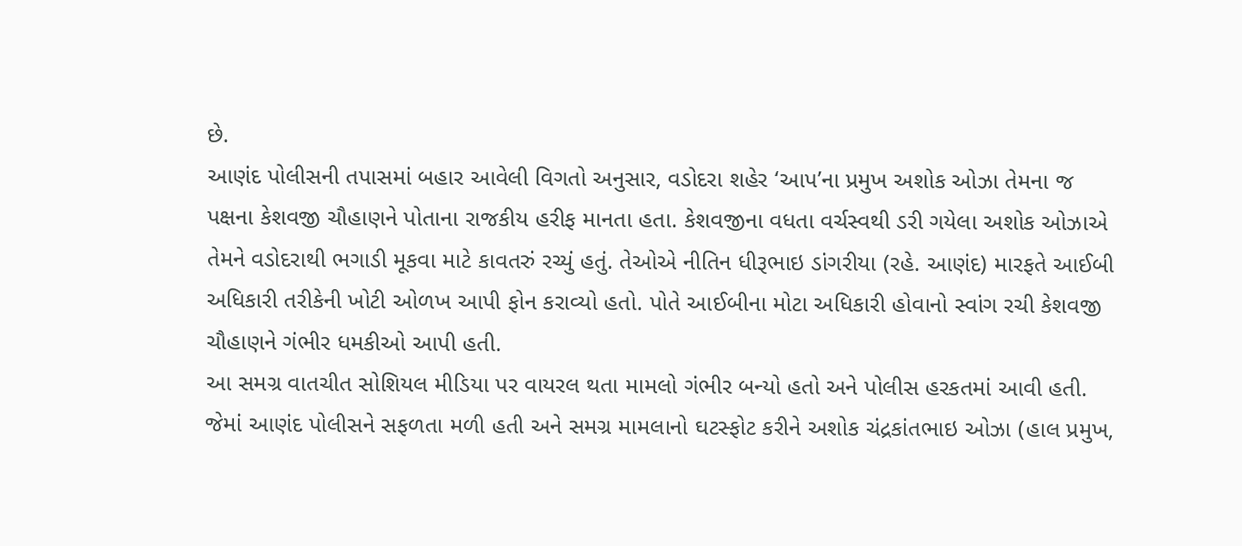છે.
આણંદ પોલીસની તપાસમાં બહાર આવેલી વિગતો અનુસાર, વડોદરા શહેર ‘આપ’ના પ્રમુખ અશોક ઓઝા તેમના જ પક્ષના કેશવજી ચૌહાણને પોતાના રાજકીય હરીફ માનતા હતા. કેશવજીના વધતા વર્ચસ્વથી ડરી ગયેલા અશોક ઓઝાએ તેમને વડોદરાથી ભગાડી મૂકવા માટે કાવતરું રચ્યું હતું. તેઓએ નીતિન ધીરૂભાઇ ડાંગરીયા (રહે. આણંદ) મારફતે આઈબી અધિકારી તરીકેની ખોટી ઓળખ આપી ફોન કરાવ્યો હતો. પોતે આઈબીના મોટા અધિકારી હોવાનો સ્વાંગ રચી કેશવજી ચૌહાણને ગંભીર ધમકીઓ આપી હતી.
આ સમગ્ર વાતચીત સોશિયલ મીડિયા પર વાયરલ થતા મામલો ગંભીર બન્યો હતો અને પોલીસ હરકતમાં આવી હતી. જેમાં આણંદ પોલીસને સફળતા મળી હતી અને સમગ્ર મામલાનો ઘટસ્ફોટ કરીને અશોક ચંદ્રકાંતભાઇ ઓઝા (હાલ પ્રમુખ,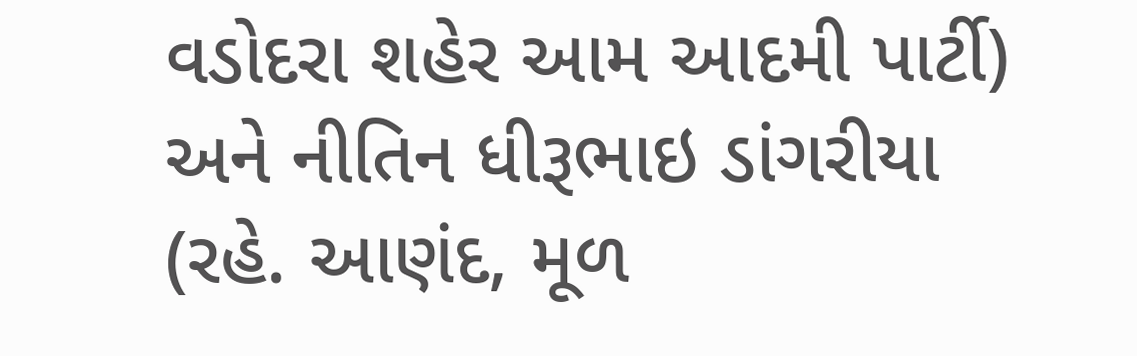વડોદરા શહેર આમ આદમી પાર્ટી) અને નીતિન ધીરૂભાઇ ડાંગરીયા (રહે. આણંદ, મૂળ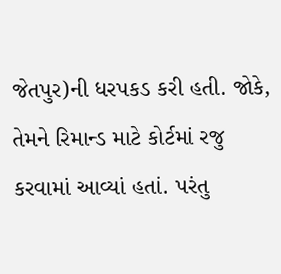જેતપુર)ની ધરપકડ કરી હતી. જોકે, તેમને રિમાન્ડ માટે કોર્ટમાં રજુ કરવામાં આવ્યાં હતાં. પરંતુ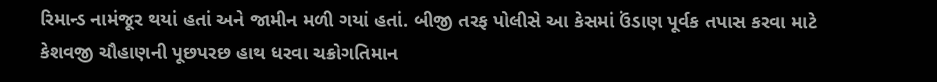રિમાન્ડ નામંજૂર થયાં હતાં અને જામીન મળી ગયાં હતાં. બીજી તરફ પોલીસે આ કેસમાં ઉંડાણ પૂર્વક તપાસ કરવા માટે કેશવજી ચૌહાણની પૂછપરછ હાથ ધરવા ચક્રોગતિમાન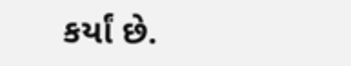કર્યાં છે.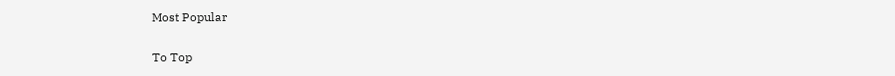Most Popular

To Top